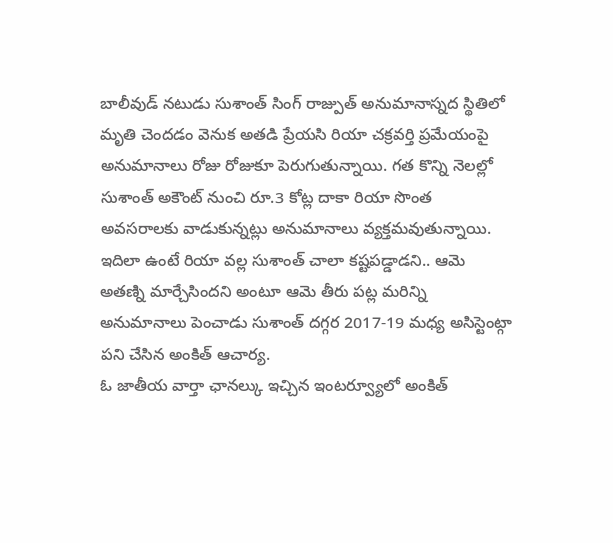బాలీవుడ్ నటుడు సుశాంత్ సింగ్ రాజ్పుత్ అనుమానాస్నద స్థితిలో మృతి చెందడం వెనుక అతడి ప్రేయసి రియా చక్రవర్తి ప్రమేయంపై అనుమానాలు రోజు రోజుకూ పెరుగుతున్నాయి. గత కొన్ని నెలల్లో సుశాంత్ అకౌంట్ నుంచి రూ.3 కోట్ల దాకా రియా సొంత అవసరాలకు వాడుకున్నట్లు అనుమానాలు వ్యక్తమవుతున్నాయి. ఇదిలా ఉంటే రియా వల్ల సుశాంత్ చాలా కష్టపడ్డాడని.. ఆమె అతణ్ని మార్చేసిందని అంటూ ఆమె తీరు పట్ల మరిన్ని అనుమానాలు పెంచాడు సుశాంత్ దగ్గర 2017-19 మధ్య అసిస్టెంట్గా పని చేసిన అంకిత్ ఆచార్య.
ఓ జాతీయ వార్తా ఛానల్కు ఇచ్చిన ఇంటర్వ్యూలో అంకిత్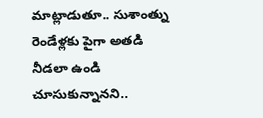మాట్లాడుతూ.. సుశాంత్ను రెండేళ్లకు పైగా అతడి నీడలా ఉండి చూసుకున్నానని..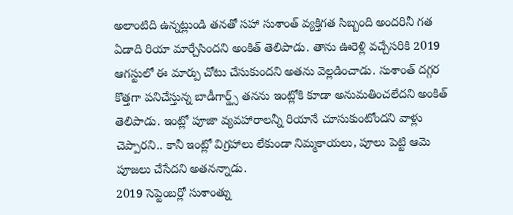అలాంటిది ఉన్నట్లుండి తనతో సహా సుశాంత్ వ్యక్తిగత సిబ్బంది అందరినీ గత ఏడాది రియా మార్చేసిందని అంకిత్ తెలిపాడు. తాను ఊరెళ్లి వచ్చేసరికి 2019 ఆగస్టులో ఈ మార్పు చోటు చేసుకుందని అతను వెల్లడించాడు. సుశాంత్ దగ్గర కొత్తగా పనిచేస్తున్న బాడీగార్డ్స్ తనను ఇంట్లోకి కూడా అనుమతించలేదని అంకిత్ తెలిపాడు. ఇంట్లో పూజా వ్యవహారాలన్నీ రియానే చూసుకుంటోందని వాళ్లు చెప్పారని.. కానీ ఇంట్లో విగ్రహాలు లేకుండా నిమ్మకాయలు, పూలు పెట్టి ఆమె పూజలు చేసేదని అతనన్నాడు.
2019 సెప్టెంబర్లో సుశాంత్ను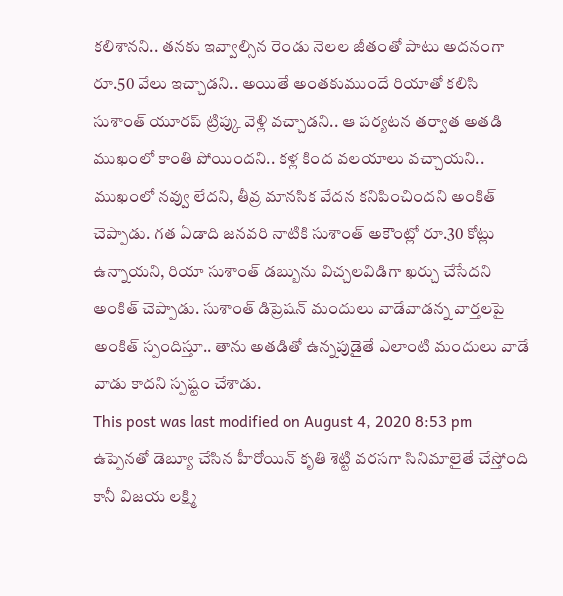కలిశానని.. తనకు ఇవ్వాల్సిన రెండు నెలల జీతంతో పాటు అదనంగా రూ.50 వేలు ఇచ్చాడని.. అయితే అంతకుముందే రియాతో కలిసి సుశాంత్ యూరప్ ట్రిప్కు వెళ్లి వచ్చాడని.. ఆ పర్యటన తర్వాత అతడి ముఖంలో కాంతి పోయిందని.. కళ్ల కింద వలయాలు వచ్చాయని.. ముఖంలో నవ్వు లేదని, తీవ్ర మానసిక వేదన కనిపించిందని అంకిత్ చెప్పాడు. గత ఏడాది జనవరి నాటికి సుశాంత్ అకౌంట్లో రూ.30 కోట్లు ఉన్నాయని, రియా సుశాంత్ డబ్బును విచ్చలవిడిగా ఖర్చు చేసేదని అంకిత్ చెప్పాడు. సుశాంత్ డిప్రెషన్ మందులు వాడేవాడన్న వార్తలపై అంకిత్ స్పందిస్తూ.. తాను అతడితో ఉన్నపుడైతే ఎలాంటి మందులు వాడే వాడు కాదని స్పష్టం చేశాడు.
This post was last modified on August 4, 2020 8:53 pm
ఉప్పెనతో డెబ్యూ చేసిన హీరోయిన్ కృతి శెట్టి వరసగా సినిమాలైతే చేస్తోంది కానీ విజయ లక్ష్మి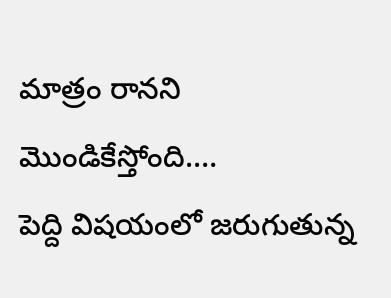మాత్రం రానని మొండికేస్తోంది.…
పెద్ది విషయంలో జరుగుతున్న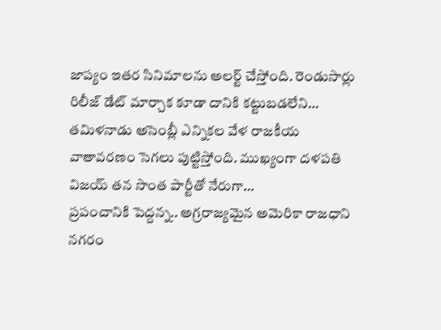జాప్యం ఇతర సినిమాలను అలర్ట్ చేస్తోంది. రెండుసార్లు రిలీజ్ డేట్ మార్చాక కూడా దానికి కట్టుబడలేని…
తమిళనాడు అసెంబ్లీ ఎన్నికల వేళ రాజకీయ వాతావరణం సెగలు పుట్టిస్తోంది. ముఖ్యంగా దళపతి విజయ్ తన సొంత పార్టీతో నేరుగా…
ప్రపంచానికి పెద్దన్న.. అగ్రరాజ్యమైన అమెరికా రాజధాని నగరం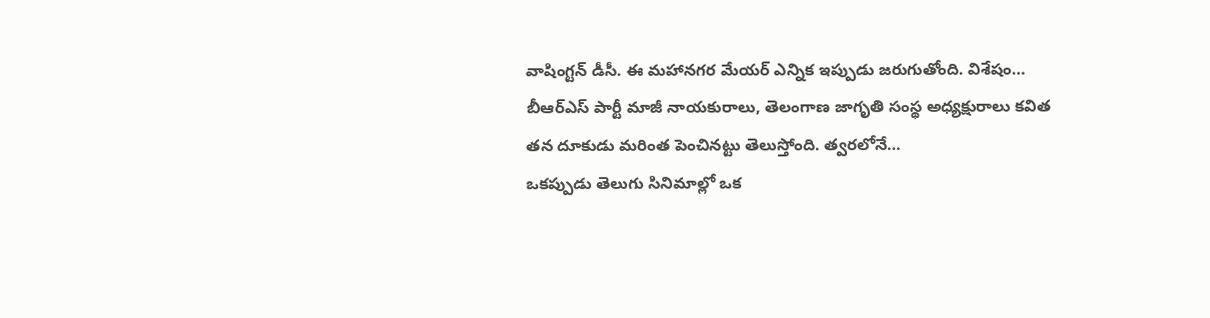వాషింగ్టన్ డీసీ. ఈ మహానగర మేయర్ ఎన్నిక ఇప్పుడు జరుగుతోంది. విశేషం…
బీఆర్ఎస్ పార్టీ మాజీ నాయకురాలు, తెలంగాణ జాగృతి సంస్థ అధ్యక్షురాలు కవిత తన దూకుడు మరింత పెంచినట్టు తెలుస్తోంది. త్వరలోనే…
ఒకప్పుడు తెలుగు సినిమాల్లో ఒక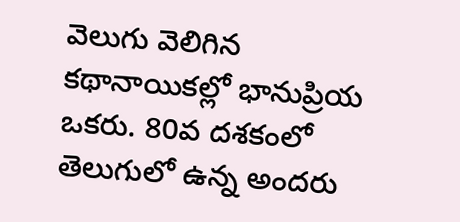వెలుగు వెలిగిన కథానాయికల్లో భానుప్రియ ఒకరు. 80వ దశకంలో తెలుగులో ఉన్న అందరు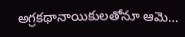అగ్రకథానాయికులతోనూ ఆమె…